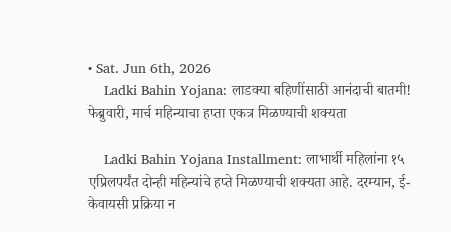• Sat. Jun 6th, 2026
    Ladki Bahin Yojana: लाडक्या बहिणींसाठी आनंदाची बातमी! फेब्रुवारी, मार्च महिन्याचा हप्ता एकत्र मिळण्याची शक्यता

    Ladki Bahin Yojana Installment: लाभार्थी महिलांना १५ एप्रिलपर्यंत दोन्ही महिन्यांचे हप्ते मिळण्याची शक्यता आहे. दरम्यान, ई-केवायसी प्रक्रिया न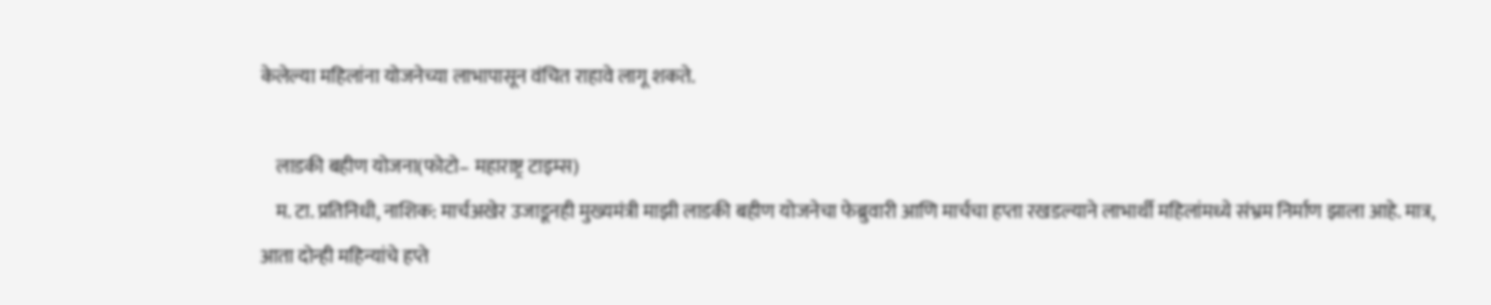केलेल्या महिलांना योजनेच्या लाभापासून वंचित राहावे लागू शकते.

    लाडकी बहीण योजना(फोटो– महाराष्ट्र टाइम्स)
    म. टा. प्रतिनिधी, नाशिक: मार्चअखेर उजाडूनही मुख्यमंत्री माझी लाडकी बहीण योजनेचा फेब्रुवारी आणि मार्चचा हप्ता रखडल्याने लाभार्थी महिलांमध्ये संभ्रम निर्माण झाला आहे. मात्र, आता दोन्ही महिन्यांचे हप्ते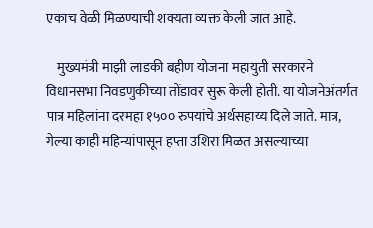एकाच वेळी मिळण्याची शक्यता व्यक्त केली जात आहे.

    मुख्यमंत्री माझी लाडकी बहीण योजना महायुती सरकारने विधानसभा निवडणुकीच्या तोंडावर सुरू केली होती. या योजनेअंतर्गत पात्र महिलांना दरमहा १५०० रुपयांचे अर्थसहाय्य दिले जाते. मात्र, गेल्या काही महिन्यांपासून हप्ता उशिरा मिळत असल्याच्या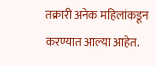तक्रारी अनेक महिलांकडून करण्यात आल्या आहेत.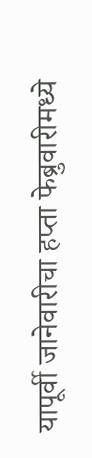यापूर्वी जानेवारीचा हप्ता फेब्रुवारीमध्ये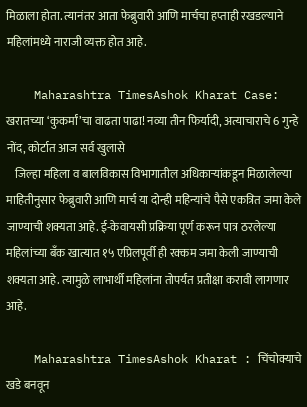मिळाला होता. त्यानंतर आता फेब्रुवारी आणि मार्चचा हप्ताही रखडल्याने महिलांमध्ये नाराजी व्यक्त होत आहे.

    Maharashtra TimesAshok Kharat Case: खरातच्या ‘कुकर्मां’चा वाढता पाढा! नव्या तीन फिर्यादी, अत्याचाराचे 6 गुन्हे नोंद, कोर्टात आज सर्व खुलासे
    जिल्हा महिला व बालविकास विभागातील अधिकाऱ्यांकडून मिळालेल्या माहितीनुसार फेब्रुवारी आणि मार्च या दोन्ही महिन्यांचे पैसे एकत्रित जमा केले जाण्याची शक्यता आहे. ई-केवायसी प्रक्रिया पूर्ण करून पात्र ठरलेल्या महिलांच्या बँक खात्यात १५ एप्रिलपूर्वी ही रक्कम जमा केली जाण्याची शक्यता आहे. त्यामुळे लाभार्थी महिलांना तोपर्यंत प्रतीक्षा करावी लागणार आहे.

    Maharashtra TimesAshok Kharat : चिंचोक्याचे खडे बनवून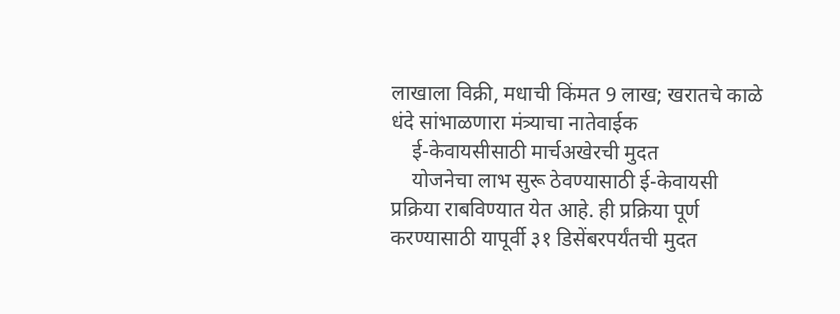लाखाला विक्री, मधाची किंमत 9 लाख; खरातचे काळे धंदे सांभाळणारा मंत्र्याचा नातेवाईक
    ई-केवायसीसाठी मार्चअखेरची मुदत
    योजनेचा लाभ सुरू ठेवण्यासाठी ई-केवायसी प्रक्रिया राबविण्यात येत आहे. ही प्रक्रिया पूर्ण करण्यासाठी यापूर्वी ३१ डिसेंबरपर्यंतची मुदत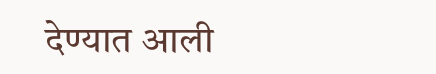देण्यात आली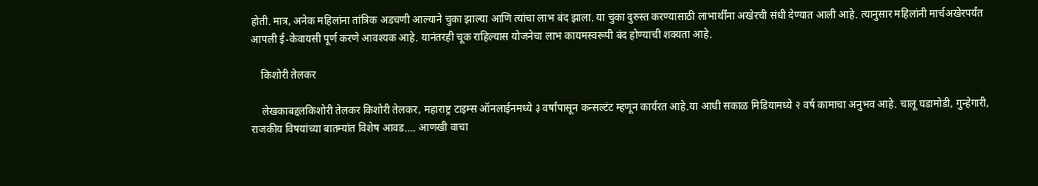होती. मात्र, अनेक महिलांना तांत्रिक अडचणी आल्याने चुका झाल्या आणि त्यांचा लाभ बंद झाला. या चुका दुरुस्त करण्यासाठी लाभार्थींना अखेरची संधी देण्यात आली आहे. त्यानुसार महिलांनी मार्चअखेरपर्यंत आपली ई-केवायसी पूर्ण करणे आवश्यक आहे. यानंतरही चूक राहिल्यास योजनेचा लाभ कायमस्वरूपी बंद होण्याची शक्यता आहे.

    किशोरी तेलकर

    लेखकाबद्दलकिशोरी तेलकर किशोरी तेलकर, महाराष्ट्र टाइम्स ऑनलाईनमध्ये ३ वर्षांपासून कन्सल्टंट म्हणून कार्यरत आहे.या आधी सकाळ मिडियामध्ये २ वर्ष कामाचा अनुभव आहे. चालू घडामोडी, गुन्हेगारी, राजकीय विषयांच्या बातम्यांत विशेष आवड.… आणखी वाचा